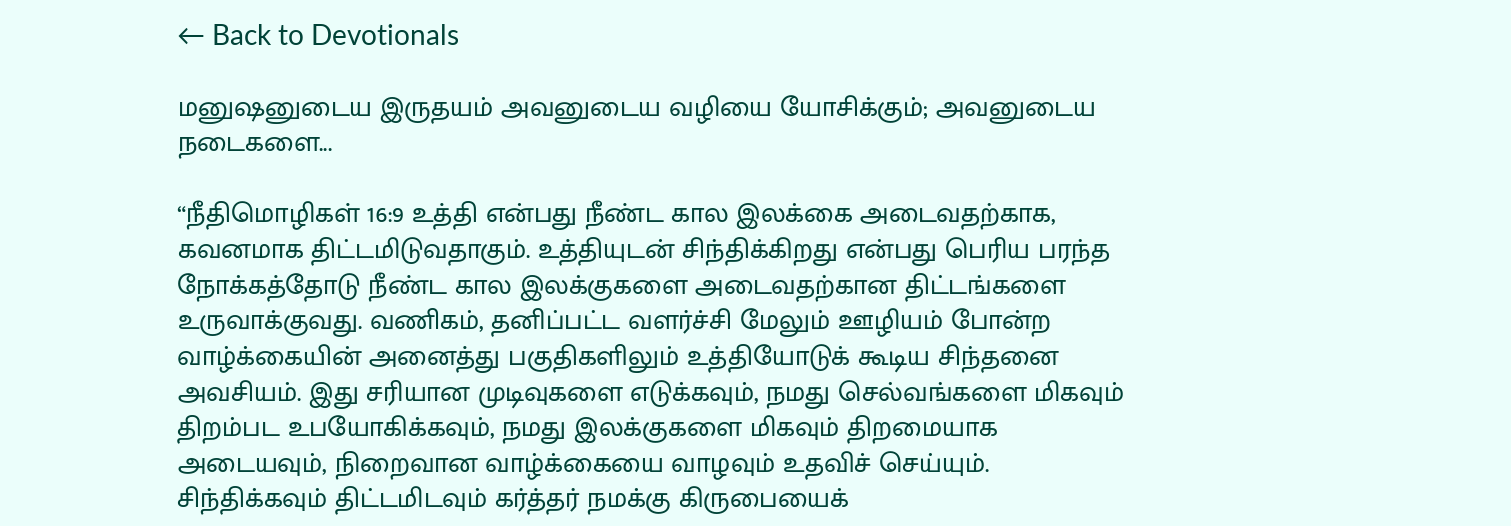← Back to Devotionals

மனுஷனுடைய இருதயம் அவனுடைய வழியை யோசிக்கும்; அவனுடைய நடைகளை...

“நீதிமொழிகள் 16:9 உத்தி என்பது நீண்ட கால இலக்கை அடைவதற்காக, கவனமாக திட்டமிடுவதாகும். உத்தியுடன் சிந்திக்கிறது என்பது பெரிய பரந்த நோக்கத்தோடு நீண்ட கால இலக்குகளை அடைவதற்கான திட்டங்களை உருவாக்குவது. வணிகம், தனிப்பட்ட வளர்ச்சி மேலும் ஊழியம் போன்ற வாழ்க்கையின் அனைத்து பகுதிகளிலும் உத்தியோடுக் கூடிய சிந்தனை அவசியம். இது சரியான முடிவுகளை எடுக்கவும், நமது செல்வங்களை மிகவும் திறம்பட உபயோகிக்கவும், நமது இலக்குகளை மிகவும் திறமையாக அடையவும், நிறைவான வாழ்க்கையை வாழவும் உதவிச் செய்யும். சிந்திக்கவும் திட்டமிடவும் கர்த்தர் நமக்கு கிருபையைக்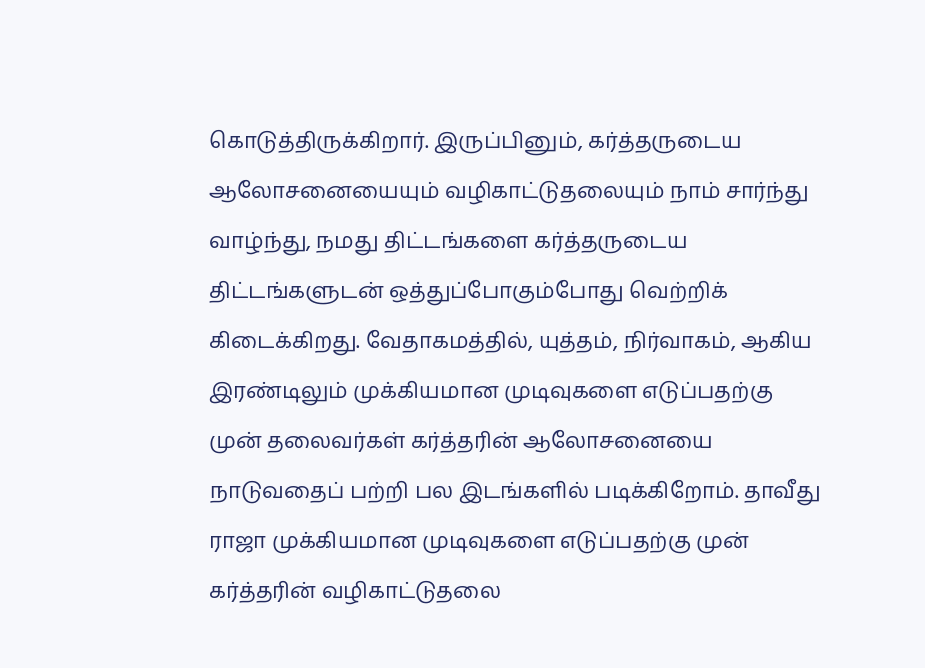கொடுத்திருக்கிறார். இருப்பினும், கர்த்தருடைய ஆலோசனையையும் வழிகாட்டுதலையும் நாம் சார்ந்து வாழ்ந்து, நமது திட்டங்களை கர்த்தருடைய திட்டங்களுடன் ஒத்துப்போகும்போது வெற்றிக் கிடைக்கிறது. வேதாகமத்தில், யுத்தம், நிர்வாகம், ஆகிய இரண்டிலும் முக்கியமான முடிவுகளை எடுப்பதற்கு முன் தலைவர்கள் கர்த்தரின் ஆலோசனையை நாடுவதைப் பற்றி பல இடங்களில் படிக்கிறோம். தாவீது ராஜா முக்கியமான முடிவுகளை எடுப்பதற்கு முன் கர்த்தரின் வழிகாட்டுதலை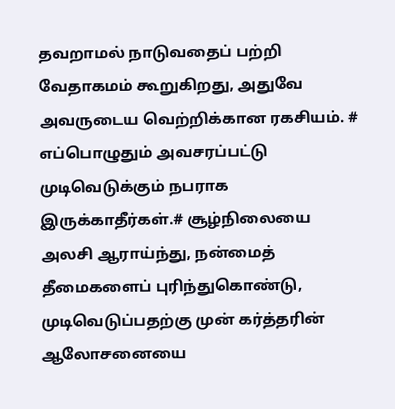தவறாமல் நாடுவதைப் பற்றி வேதாகமம் கூறுகிறது, அதுவே அவருடைய வெற்றிக்கான ரகசியம். # எப்பொழுதும் அவசரப்பட்டு முடிவெடுக்கும் நபராக இருக்காதீர்கள்.# சூழ்நிலையை அலசி ஆராய்ந்து, நன்மைத் தீமைகளைப் புரிந்துகொண்டு, முடிவெடுப்பதற்கு முன் கர்த்தரின் ஆலோசனையை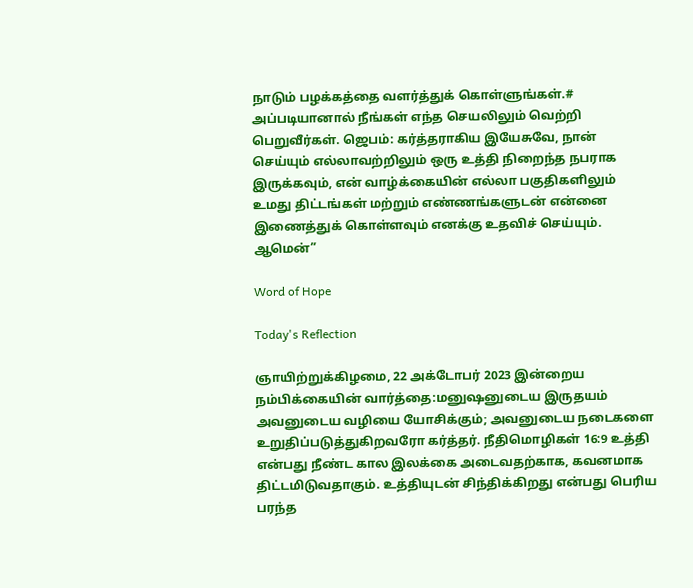நாடும் பழக்கத்தை வளர்த்துக் கொள்ளுங்கள்.# அப்படியானால் நீங்கள் எந்த செயலிலும் வெற்றி பெறுவீர்கள். ஜெபம்: கர்த்தராகிய இயேசுவே, நான் செய்யும் எல்லாவற்றிலும் ஒரு உத்தி நிறைந்த நபராக இருக்கவும், என் வாழ்க்கையின் எல்லா பகுதிகளிலும் உமது திட்டங்கள் மற்றும் எண்ணங்களுடன் என்னை இணைத்துக் கொள்ளவும் எனக்கு உதவிச் செய்யும். ஆமென்”

Word of Hope

Today's Reflection

ஞாயிற்றுக்கிழமை, 22 அக்டோபர் 2023 இன்றைய நம்பிக்கையின் வார்த்தை:மனுஷனுடைய இருதயம் அவனுடைய வழியை யோசிக்கும்; அவனுடைய நடைகளை உறுதிப்படுத்துகிறவரோ கர்த்தர். நீதிமொழிகள் 16:9 உத்தி என்பது நீண்ட கால இலக்கை அடைவதற்காக, கவனமாக திட்டமிடுவதாகும். உத்தியுடன் சிந்திக்கிறது என்பது பெரிய பரந்த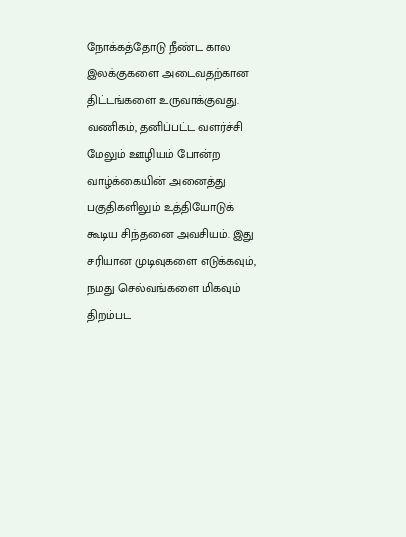நோக்கத்தோடு நீண்ட கால இலக்குகளை அடைவதற்கான திட்டங்களை உருவாக்குவது. வணிகம், தனிப்பட்ட வளர்ச்சி மேலும் ஊழியம் போன்ற வாழ்க்கையின் அனைத்து பகுதிகளிலும் உத்தியோடுக் கூடிய சிந்தனை அவசியம். இது சரியான முடிவுகளை எடுக்கவும், நமது செல்வங்களை மிகவும் திறம்பட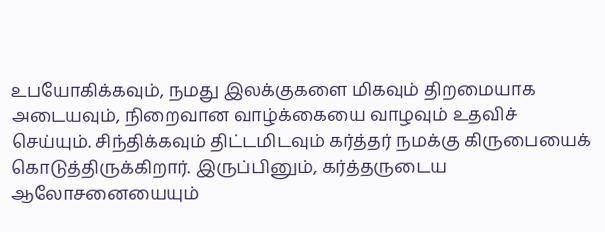உபயோகிக்கவும், நமது இலக்குகளை மிகவும் திறமையாக அடையவும், நிறைவான வாழ்க்கையை வாழவும் உதவிச் செய்யும். சிந்திக்கவும் திட்டமிடவும் கர்த்தர் நமக்கு கிருபையைக் கொடுத்திருக்கிறார். இருப்பினும், கர்த்தருடைய ஆலோசனையையும்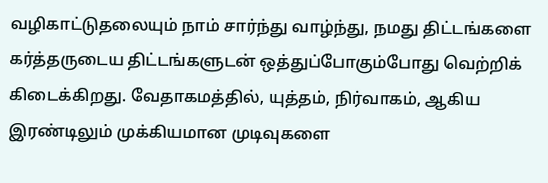வழிகாட்டுதலையும் நாம் சார்ந்து வாழ்ந்து, நமது திட்டங்களை கர்த்தருடைய திட்டங்களுடன் ஒத்துப்போகும்போது வெற்றிக் கிடைக்கிறது. வேதாகமத்தில், யுத்தம், நிர்வாகம், ஆகிய இரண்டிலும் முக்கியமான முடிவுகளை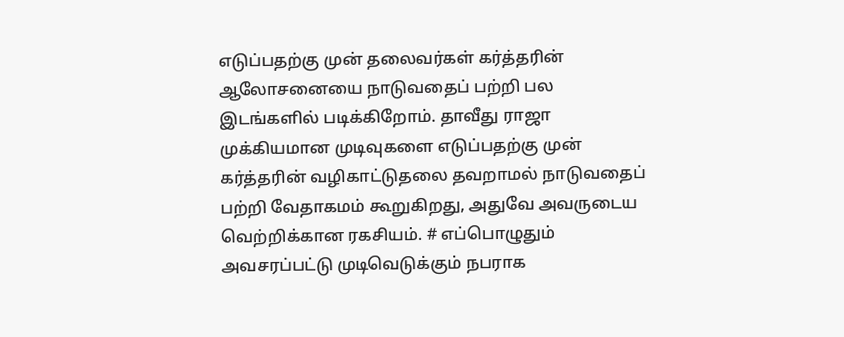எடுப்பதற்கு முன் தலைவர்கள் கர்த்தரின் ஆலோசனையை நாடுவதைப் பற்றி பல இடங்களில் படிக்கிறோம். தாவீது ராஜா முக்கியமான முடிவுகளை எடுப்பதற்கு முன் கர்த்தரின் வழிகாட்டுதலை தவறாமல் நாடுவதைப் பற்றி வேதாகமம் கூறுகிறது, அதுவே அவருடைய வெற்றிக்கான ரகசியம். # எப்பொழுதும் அவசரப்பட்டு முடிவெடுக்கும் நபராக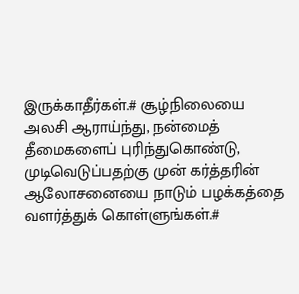இருக்காதீர்கள்.# சூழ்நிலையை அலசி ஆராய்ந்து, நன்மைத் தீமைகளைப் புரிந்துகொண்டு, முடிவெடுப்பதற்கு முன் கர்த்தரின் ஆலோசனையை நாடும் பழக்கத்தை வளர்த்துக் கொள்ளுங்கள்.#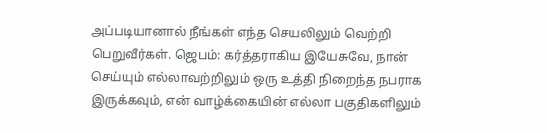அப்படியானால் நீங்கள் எந்த செயலிலும் வெற்றி பெறுவீர்கள். ஜெபம்: கர்த்தராகிய இயேசுவே, நான் செய்யும் எல்லாவற்றிலும் ஒரு உத்தி நிறைந்த நபராக இருக்கவும், என் வாழ்க்கையின் எல்லா பகுதிகளிலும்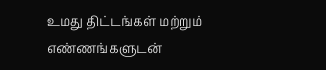உமது திட்டங்கள் மற்றும் எண்ணங்களுடன்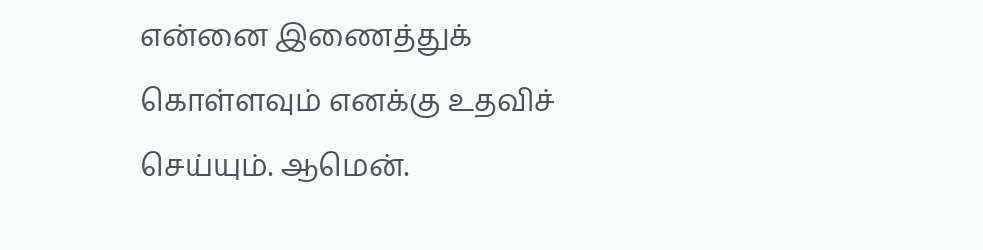என்னை இணைத்துக் கொள்ளவும் எனக்கு உதவிச் செய்யும். ஆமென்.